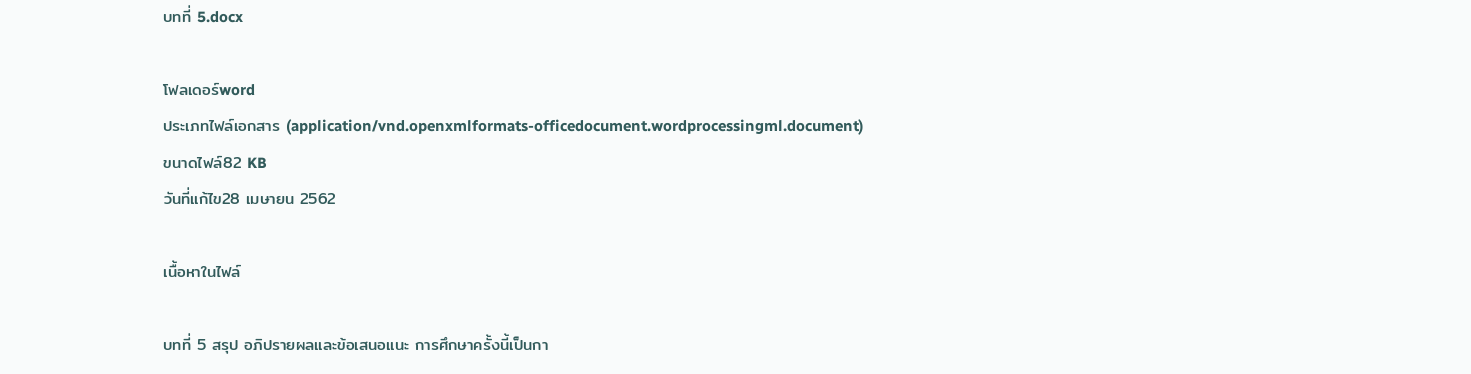บทที่ 5.docx

โฟลเดอร์word
ประเภทไฟล์เอกสาร (application/vnd.openxmlformats-officedocument.wordprocessingml.document)
ขนาดไฟล์82 KB
วันที่แก้ไข28 เมษายน 2562

เนื้อหาในไฟล์

บทที่ 5 สรุป อภิปรายผลและข้อเสนอแนะ การศึกษาครั้งนี้เป็นกา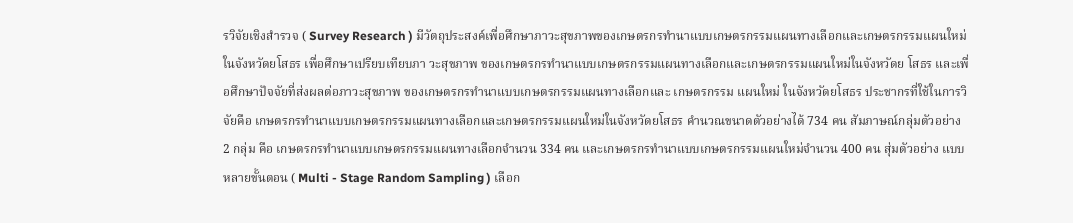รวิจัยเชิงสำรวจ ( Survey Research ) มีวัตถุประสงค์เพื่อศึกษาภาวะสุขภาพของเกษตรกรทำนาแบบเกษตรกรรมแผนทางเลือกและเกษตรกรรมแผนใหม่ในจังหวัดยโสธร เพื่อศึกษาเปรียบเทียบภา วะสุขภาพ ของเกษตรกรทำนาแบบเกษตรกรรมแผนทางเลือกและเกษตรกรรมแผนใหม่ในจังหวัดย โสธร และเพื่อศึกษาปัจจัยที่ส่งผลต่อภาวะสุขภาพ ของเกษตรกรทำนาแบบเกษตรกรรมแผนทางเลือกและ เกษตรกรรม แผนใหม่ ในจังหวัดยโสธร ประชากรที่ใช้ในการวิจัยคือ เกษตรกรทำนาแบบเกษตรกรรมแผนทางเลือกและเกษตรกรรมแผนใหม่ในจังหวัดยโสธร คำนวณขนาดตัวอย่างได้ 734 คน สัมภาษณ์กลุ่มตัวอย่าง 2 กลุ่ม คือ เกษตรกรทำนาแบบเกษตรกรรมแผนทางเลือกจำนวน 334 คน และเกษตรกรทำนาแบบเกษตรกรรมแผนใหม่จำนวน 400 คน สุ่มตัวอย่าง แบบหลายขั้นตอน ( Multi - Stage Random Sampling ) เลือก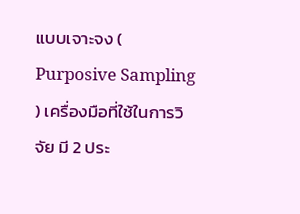แบบเจาะจง ( Purposive Sampling ) เครื่องมือที่ใช้ในการวิจัย มี 2 ประ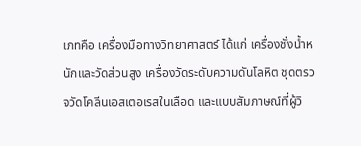เภทคือ เครื่องมือทางวิทยาศาสตร์ ได้แก่ เครื่องชั่งน้ำหนักและวัดส่วนสูง เครื่องวัดระดับความดันโลหิต ชุดตรวจวัดโคลีนเอสเตอเรสในเลือด และแบบสัมภาษณ์ที่ผู้วิ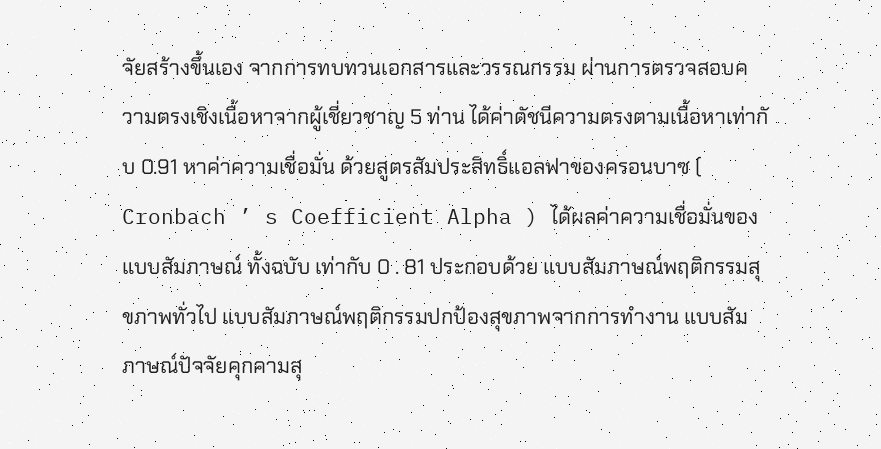จัยสร้างขึ้นเอง จากการทบทวนเอกสารและวรรณกรรม ผ่านการตรวจสอบความตรงเชิงเนื้อหาจากผู้เชี่ยวชาญ 5 ท่าน ได้ค่าดัชนีความตรงตามเนื้อหาเท่ากั บ 0.91 หาค่าความเชื่อมั่น ด้วยสูตรสัมประสิทธิ์แอลฟาของครอนบาซ ( Cronbach ’ s Coefficient Alpha ) ได้ผลค่าความเชื่อมั่นของแบบสัมภาษณ์ ทั้งฉบับ เท่ากับ 0 . 81 ประกอบด้วย แบบสัมภาษณ์พฤติกรรมสุขภาพทั่วไป แบบสัมภาษณ์พฤติกรรมปกป้องสุขภาพจากการทำงาน แบบสัมภาษณ์ปัจจัยคุกคามสุ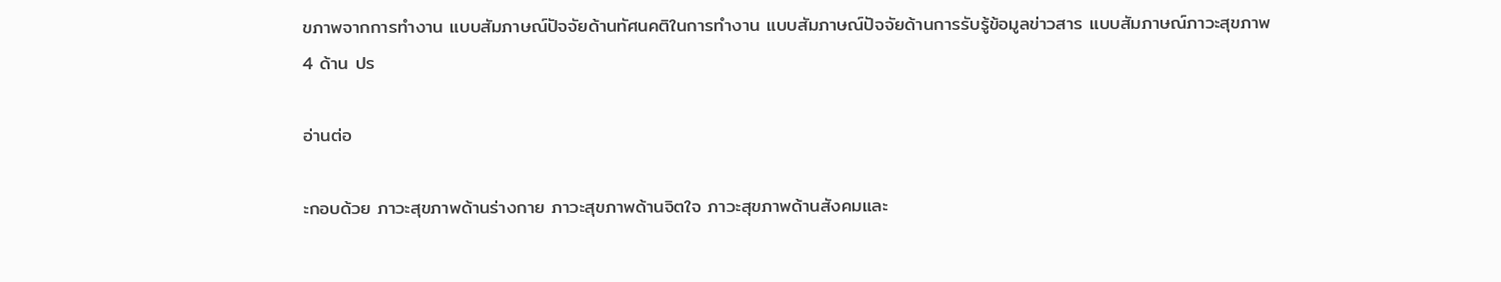ขภาพจากการทำงาน แบบสัมภาษณ์ปัจจัยด้านทัศนคติในการทำงาน แบบสัมภาษณ์ปัจจัยด้านการรับรู้ข้อมูลข่าวสาร แบบสัมภาษณ์ภาวะสุขภาพ 4 ด้าน ปร

อ่านต่อ

ะกอบด้วย ภาวะสุขภาพด้านร่างกาย ภาวะสุขภาพด้านจิตใจ ภาวะสุขภาพด้านสังคมและ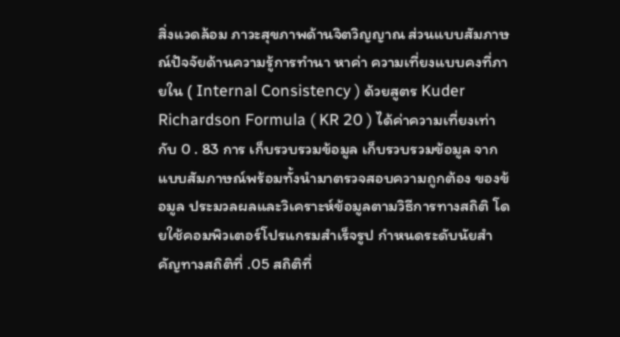สิ่งแวดล้อม ภาวะสุขภาพด้านจิตวิญญาณ ส่วนแบบสัมภาษณ์ปัจจัยด้านความรู้การทำนา หาค่า ความเที่ยงแบบคงที่ภายใน ( Internal Consistency ) ด้วยสูตร Kuder Richardson Formula ( KR 20 ) ได้ค่าความเที่ยงเท่ากับ 0 . 83 การ เก็บรวบรวมข้อมูล เก็บรวบรวมข้อมูล จากแบบสัมภาษณ์พร้อมทั้งนำมาตรวจสอบความถูกต้อง ของข้อมูล ประมวลผลและวิเคราะห์ข้อมูลตามวิธีการทางสถิติ โดยใช้คอมพิวเตอร์โปรแกรมสำเร็จรูป กำหนดระดับนัยสำคัญทางสถิติที่ .05 สถิติที่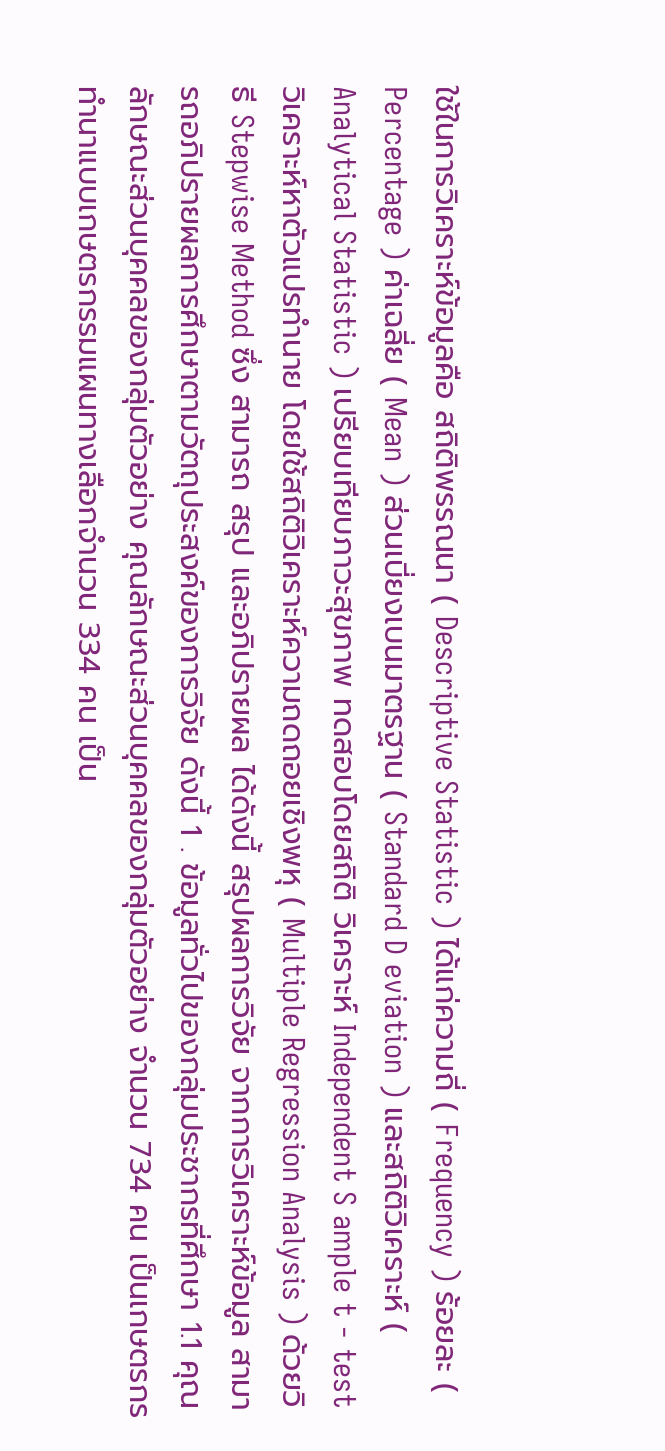ใช้ในการวิเคราะห์ข้อมูลคือ สถิติพรรณนา ( Descriptive Statistic ) ได้แก่ความถี่ ( Frequency ) ร้อยละ ( Percentage ) ค่าเฉลี่ย ( Mean ) ส่วนเบี่ยงเบนมาตรฐาน ( Standard D eviation ) และสถิติวิเคราะห์ ( Analytical Statistic ) เปรียบเทียบภาวะสุขภาพ ทดสอบโดยสถิติ วิเคราะห์ Independent S ample t - test วิเคราะห์หาตัวแปรทำนาย โดยใช้สถิติวิเคราะห์ความถดถอยเชิงพหุ ( Multiple Regression Analysis ) ด้วยวิธี Stepwise Method ซึ่ง สามารถ สรุป และอภิปรายผล ได้ดังนี้ สรุปผลการวิจัย จากการวิเคราะห์ข้อมูล สามารถอภิปรายผลการศึกษาตามวัตถุประสงค์ของการวิจัย ดังนี้ 1 . ข้อมูลทั่วไปของกลุ่มประชากรที่ศึกษา 1.1 คุณลักษณะส่วนบุคคลของกลุ่มตัวอย่าง คุณลักษณะส่วนบุคคลของกลุ่มตัวอย่าง จำนวน 734 คน เป็นเกษตรกรทำนาแบบเกษตรกรรมแผนทางเลือกจำนวน 334 คน เป็น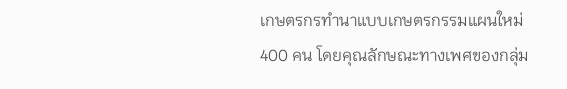เกษตรกรทำนาแบบเกษตรกรรมแผนใหม่ 400 คน โดยคุณลักษณะทางเพศของกลุ่ม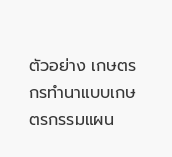ตัวอย่าง เกษตรกรทำนาแบบเกษตรกรรมแผน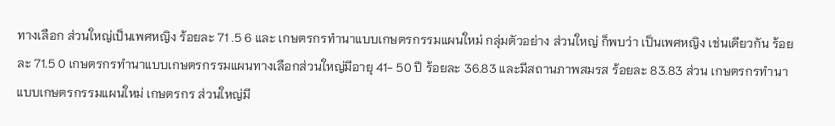ทางเลือก ส่วนใหญ่เป็นเพศหญิง ร้อยละ 71 .5 6 และ เกษตรกรทำนาแบบเกษตรกรรมแผนใหม่ กลุ่มตัวอย่าง ส่วนใหญ่ ก็พบว่า เป็นเพศหญิง เช่นเดียวกัน ร้อยละ 71.5 0 เกษตรกรทำนาแบบเกษตรกรรมแผนทางเลือกส่วนใหญ่มีอายุ 41- 50 ปี ร้อยละ 36.83 และมีสถานภาพสมรส ร้อยละ 83.83 ส่วน เกษตรกรทำนาแบบเกษตรกรรมแผนใหม่ เกษตรกร ส่วนใหญ่มี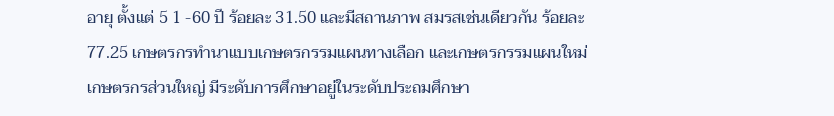อายุ ตั้งแต่ 5 1 -60 ปี ร้อยละ 31.50 และมีสถานภาพ สมรสเช่นเดียวกัน ร้อยละ 77.25 เกษตรกรทำนาแบบเกษตรกรรมแผนทางเลือก และเกษตรกรรมแผนใหม่ เกษตรกรส่วนใหญ่ มีระดับการศึกษาอยู่ในระดับประถมศึกษา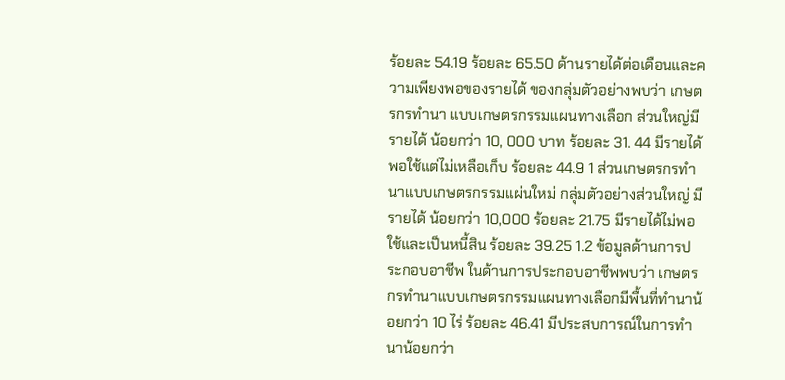ร้อยละ 54.19 ร้อยละ 65.50 ด้านรายได้ต่อเดือนและความเพียงพอของรายได้ ของกลุ่มตัวอย่างพบว่า เกษตรกรทำนา แบบเกษตรกรรมแผนทางเลือก ส่วนใหญ่มีรายได้ น้อยกว่า 10, 000 บาท ร้อยละ 31. 44 มีรายได้พอใช้แต่ไม่เหลือเก็บ ร้อยละ 44.9 1 ส่วนเกษตรกรทำนาแบบเกษตรกรรมแผ่นใหม่ กลุ่มตัวอย่างส่วนใหญ่ มีรายได้ น้อยกว่า 10,000 ร้อยละ 21.75 มีรายได้ไม่พอใช้และเป็นหนี้สิน ร้อยละ 39.25 1.2 ข้อมูลด้านการประกอบอาชีพ ในด้านการประกอบอาชีพพบว่า เกษตรกรทำนาแบบเกษตรกรรมแผนทางเลือกมีพื้นที่ทำนาน้อยกว่า 10 ไร่ ร้อยละ 46.41 มีประสบการณ์ในการทำนาน้อยกว่า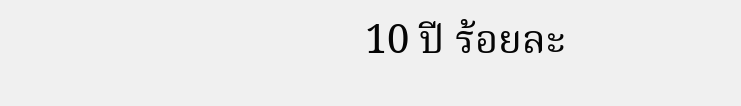10 ปี ร้อยละ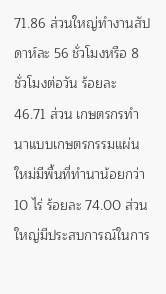71.86 ส่วนใหญ่ทำงานสัปดาห์ละ 56 ชั่วโมงหรือ 8 ชั่วโมงต่อวัน ร้อยละ 46.71 ส่วน เกษตรกรทำนาแบบเกษตรกรรมแผ่นใหม่มีพื้นที่ทำนาน้อยกว่า 10 ไร่ ร้อยละ 74.00 ส่วนใหญ่มีประสบการณ์ในการ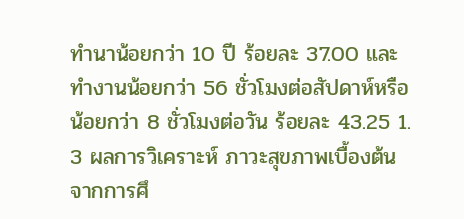ทำนาน้อยกว่า 10 ปี ร้อยละ 37.00 และทำงานน้อยกว่า 56 ชั่วโมงต่อสัปดาห์หรือน้อยกว่า 8 ชั่วโมงต่อวัน ร้อยละ 43.25 1. 3 ผลการวิเคราะห์ ภาวะสุขภาพเบื้องต้น จากการศึ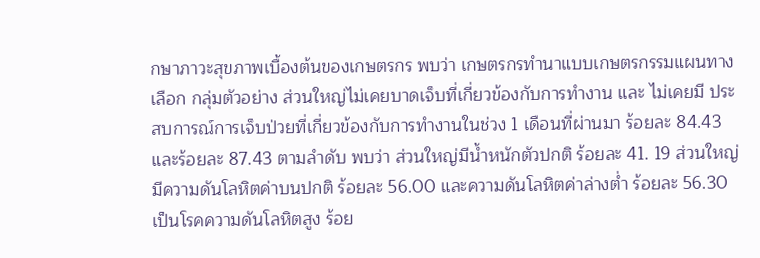กษาภาวะสุขภาพเบื้องต้นของเกษตรกร พบว่า เกษตรกรทำนาแบบเกษตรกรรมแผนทางเลือก กลุ่มตัวอย่าง ส่วนใหญ่ไม่เคยบาดเจ็บที่เกี่ยวข้องกับการทำงาน และ ไม่เคยมี ประสบการณ์การเจ็บป่วยที่เกี่ยวข้องกับการทำงานในช่วง 1 เดือนที่ผ่านมา ร้อยละ 84.43 และร้อยละ 87.43 ตามลำดับ พบว่า ส่วนใหญ่มีน้ำหนักตัวปกติ ร้อยละ 41. 19 ส่วนใหญ่มีความดันโลหิตค่าบนปกติ ร้อยละ 56.00 และความดันโลหิตค่าล่างต่ำ ร้อยละ 56.30 เป็นโรคความดันโลหิตสูง ร้อย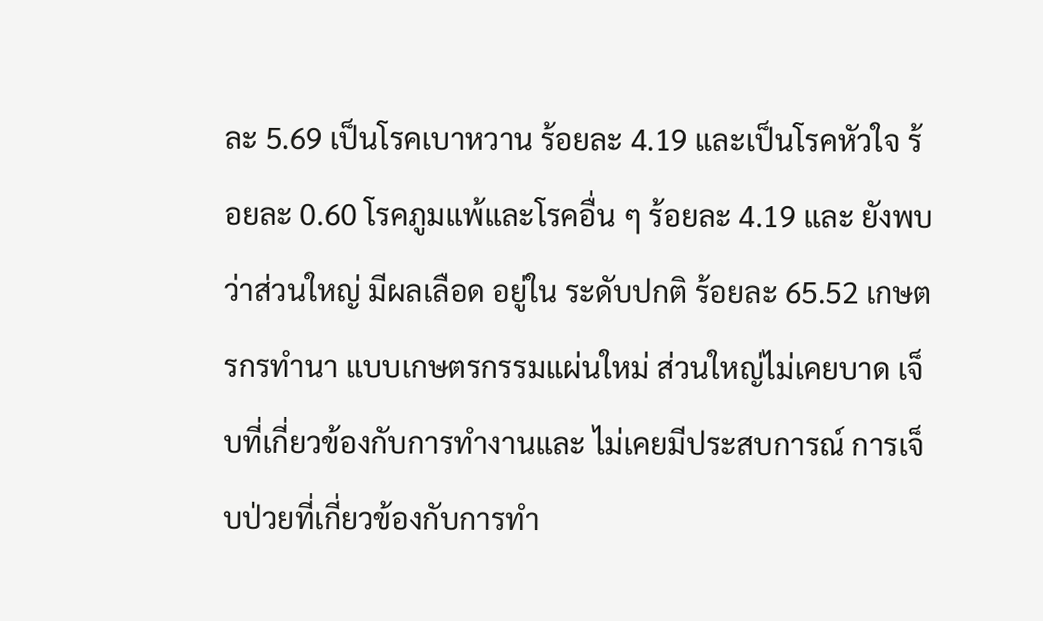ละ 5.69 เป็นโรคเบาหวาน ร้อยละ 4.19 และเป็นโรคหัวใจ ร้อยละ 0.60 โรคภูมแพ้และโรคอื่น ๆ ร้อยละ 4.19 และ ยังพบว่าส่วนใหญ่ มีผลเลือด อยู่ใน ระดับปกติ ร้อยละ 65.52 เกษตรกรทำนา แบบเกษตรกรรมแผ่นใหม่ ส่วนใหญ่ไม่เคยบาด เจ็บที่เกี่ยวข้องกับการทำงานและ ไม่เคยมีประสบการณ์ การเจ็บป่วยที่เกี่ยวข้องกับการทำ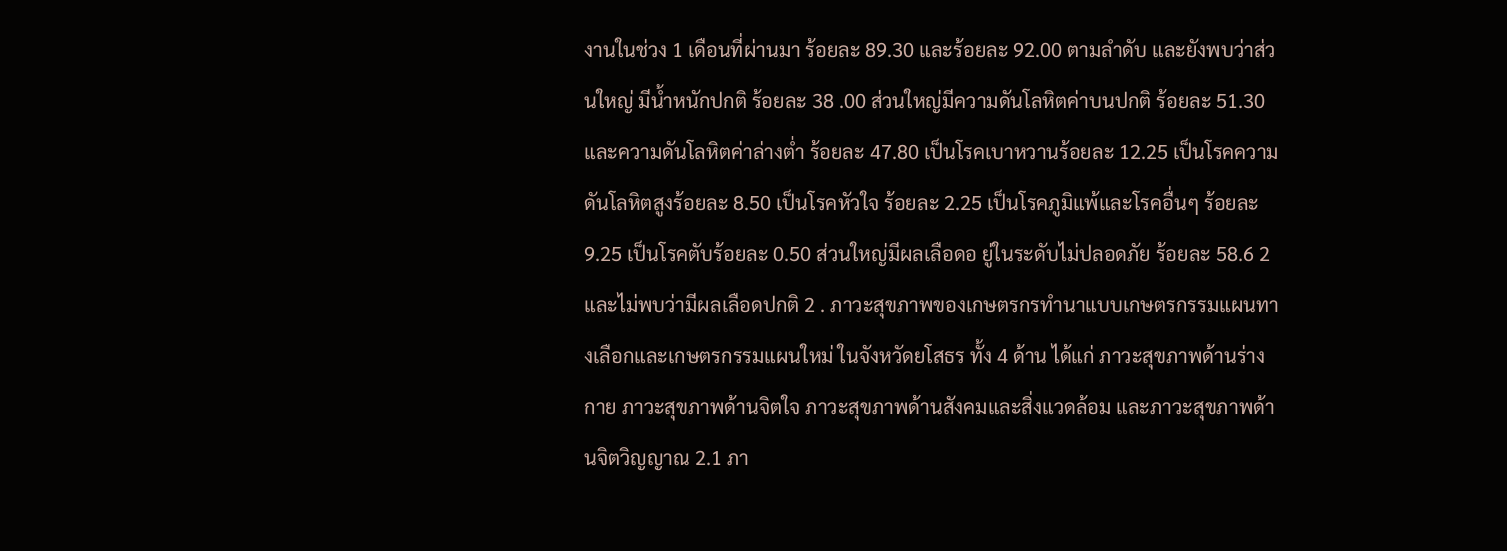งานในช่วง 1 เดือนที่ผ่านมา ร้อยละ 89.30 และร้อยละ 92.00 ตามลำดับ และยังพบว่าส่วนใหญ่ มีน้ำหนักปกติ ร้อยละ 38 .00 ส่วนใหญ่มีความดันโลหิตค่าบนปกติ ร้อยละ 51.30 และความดันโลหิตค่าล่างต่ำ ร้อยละ 47.80 เป็นโรคเบาหวานร้อยละ 12.25 เป็นโรคความดันโลหิตสูงร้อยละ 8.50 เป็นโรคหัวใจ ร้อยละ 2.25 เป็นโรคภูมิแพ้และโรคอื่นๆ ร้อยละ 9.25 เป็นโรคตับร้อยละ 0.50 ส่วนใหญ่มีผลเลือดอ ยู่ในระดับไม่ปลอดภัย ร้อยละ 58.6 2 และไม่พบว่ามีผลเลือดปกติ 2 . ภาวะสุขภาพของเกษตรกรทำนาแบบเกษตรกรรมแผนทางเลือกและเกษตรกรรมแผนใหม่ ในจังหวัดยโสธร ทั้ง 4 ด้าน ได้แก่ ภาวะสุขภาพด้านร่างกาย ภาวะสุขภาพด้านจิตใจ ภาวะสุขภาพด้านสังคมและสิ่งแวดล้อม และภาวะสุขภาพด้านจิตวิญญาณ 2.1 ภา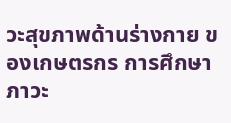วะสุขภาพด้านร่างกาย ของเกษตรกร การศึกษาภาวะ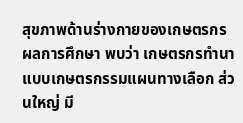สุขภาพด้านร่างกายของเกษตรกร ผลการศึกษา พบว่า เกษตรกรทำนาแบบเกษตรกรรมแผนทางเลือก ส่วนใหญ่ มี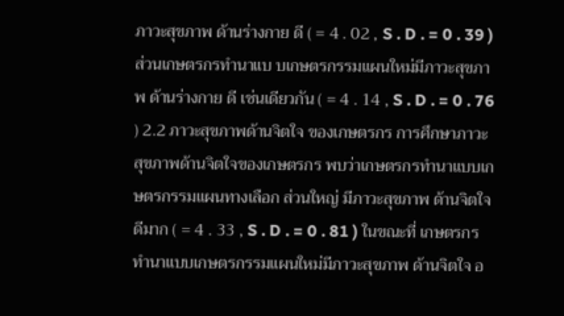ภาวะสุขภาพ ด้านร่างกาย ดี ( = 4 . 02 , S . D . = 0 . 39 ) ส่วนเกษตรกรทำนาแบ บเกษตรกรรมแผนใหม่มีภาวะสุขภาพ ด้านร่างกาย ดี เช่นเดียวกัน ( = 4 . 14 , S . D . = 0 . 76 ) 2.2 ภาวะสุขภาพด้านจิตใจ ของเกษตรกร การศึกษาภาวะสุขภาพด้านจิตใจของเกษตรกร พบว่าเกษตรกรทำนาแบบเกษตรกรรมแผนทางเลือก ส่วนใหญ่ มีภาวะสุขภาพ ด้านจิตใจดีมาก ( = 4 . 33 , S . D . = 0 . 81 ) ในขณะที่ เกษตรกรทำนาแบบเกษตรกรรมแผนใหม่มีภาวะสุขภาพ ด้านจิตใจ อ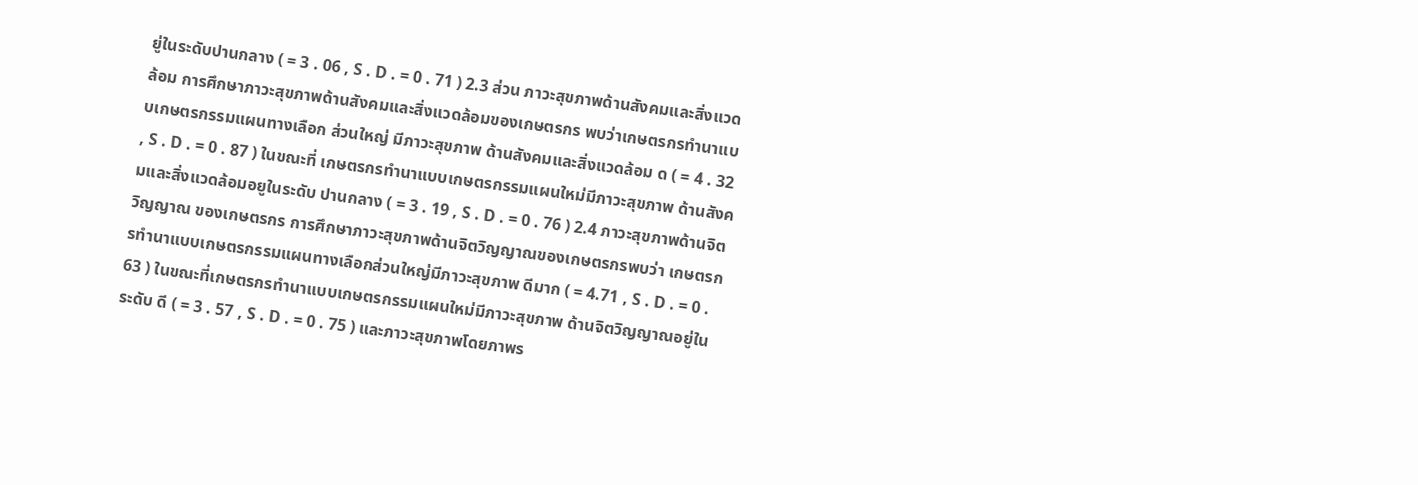ยู่ในระดับปานกลาง ( = 3 . 06 , S . D . = 0 . 71 ) 2.3 ส่วน ภาวะสุขภาพด้านสังคมและสิ่งแวดล้อม การศึกษาภาวะสุขภาพด้านสังคมและสิ่งแวดล้อมของเกษตรกร พบว่าเกษตรกรทำนาแบบเกษตรกรรมแผนทางเลือก ส่วนใหญ่ มีภาวะสุขภาพ ด้านสังคมและสิ่งแวดล้อม ด ( = 4 . 32 , S . D . = 0 . 87 ) ในขณะที่ เกษตรกรทำนาแบบเกษตรกรรมแผนใหม่มีภาวะสุขภาพ ด้านสังคมและสิ่งแวดล้อมอยูในระดับ ปานกลาง ( = 3 . 19 , S . D . = 0 . 76 ) 2.4 ภาวะสุขภาพด้านจิตวิญญาณ ของเกษตรกร การศึกษาภาวะสุขภาพด้านจิตวิญญาณของเกษตรกรพบว่า เกษตรกรทำนาแบบเกษตรกรรมแผนทางเลือกส่วนใหญ่มีภาวะสุขภาพ ดีมาก ( = 4.71 , S . D . = 0 . 63 ) ในขณะที่เกษตรกรทำนาแบบเกษตรกรรมแผนใหม่มีภาวะสุขภาพ ด้านจิตวิญญาณอยู่ในระดับ ดี ( = 3 . 57 , S . D . = 0 . 75 ) และภาวะสุขภาพโดยภาพร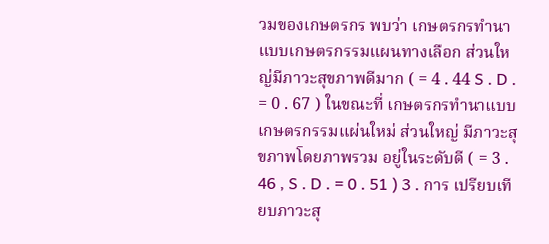วมของเกษตรกร พบว่า เกษตรกรทำนาแบบเกษตรกรรมแผนทางเลือก ส่วนใหญ่มีภาวะสุขภาพดีมาก ( = 4 . 44 S . D . = 0 . 67 ) ในขณะที่ เกษตรกรทำนาแบบเกษตรกรรมแผ่นใหม่ ส่วนใหญ่ มีภาวะสุขภาพโดยภาพรวม อยู่ในระดับดี ( = 3 . 46 , S . D . = 0 . 51 ) 3 . การ เปรียบเทียบภาวะสุ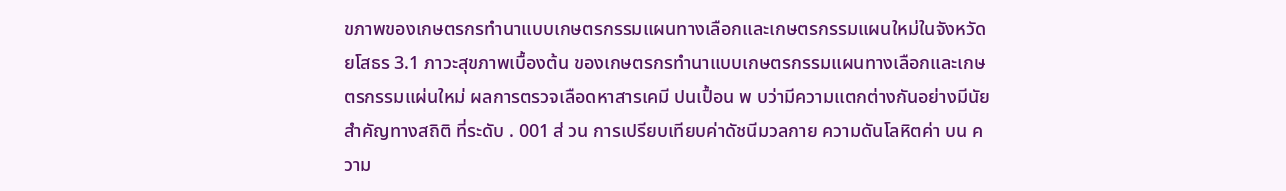ขภาพของเกษตรกรทำนาแบบเกษตรกรรมแผนทางเลือกและเกษตรกรรมแผนใหม่ในจังหวัดยโสธร 3.1 ภาวะสุขภาพเบื้องต้น ของเกษตรกรทำนาแบบเกษตรกรรมแผนทางเลือกและเกษตรกรรมแผ่นใหม่ ผลการตรวจเลือดหาสารเคมี ปนเปื้อน พ บว่ามีความแตกต่างกันอย่างมีนัยสำคัญทางสถิติ ที่ระดับ . 001 ส่ วน การเปรียบเทียบค่าดัชนีมวลกาย ความดันโลหิตค่า บน ความ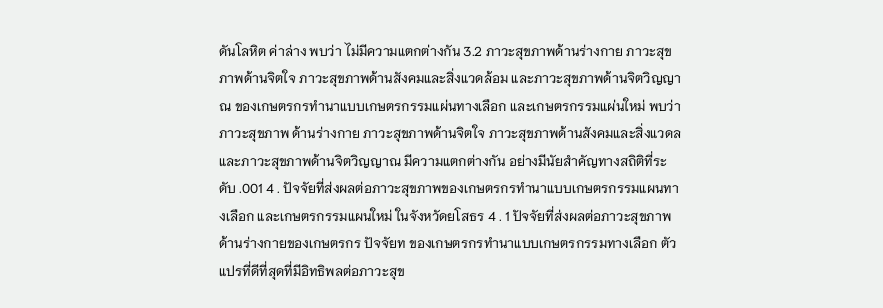ดันโลหิต ค่าล่าง พบว่า ไม่มีความแตกต่างกัน 3.2 ภาวะสุขภาพด้านร่างกาย ภาวะสุขภาพด้านจิตใจ ภาวะสุขภาพด้านสังคมและสิ่งแวดล้อม และภาวะสุขภาพด้านจิตวิญญาณ ของเกษตรกรทำนาแบบเกษตรกรรมแผ่นทางเลือก และเกษตรกรรมแผ่นใหม่ พบว่าภาวะสุขภาพ ด้านร่างกาย ภาวะสุขภาพด้านจิตใจ ภาวะสุขภาพด้านสังคมและสิ่งแวดล และภาวะสุขภาพด้านจิตวิญญาณ มีความแตกต่างกัน อย่างมีนัยสำคัญทางสถิติที่ระดับ .001 4 . ปัจจัยที่ส่งผลต่อภาวะสุขภาพของเกษตรกรทำนาแบบเกษตรกรรมแผนทางเลือก และเกษตรกรรมแผนใหม่ ในจังหวัดยโสธร 4 . 1 ปัจจัยที่ส่งผลต่อภาวะสุขภาพด้านร่างกายของเกษตรกร ปัจจัยท ของเกษตรกรทำนาแบบเกษตรกรรมทางเลือก ตัวแปรที่ดีที่สุดที่มีอิทธิพลต่อภาวะสุข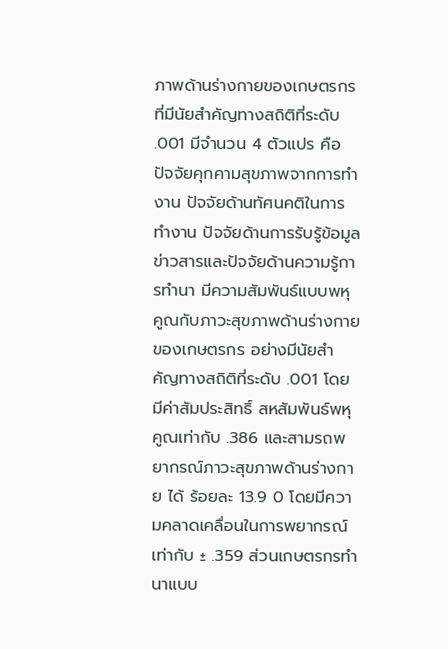ภาพด้านร่างกายของเกษตรกรที่มีนัยสำคัญทางสถิติที่ระดับ .001 มีจำนวน 4 ตัวแปร คือ ปัจจัยคุกคามสุขภาพจากการทำงาน ปัจจัยด้านทัศนคติในการทำงาน ปัจจัยด้านการรับรู้ข้อมูลข่าวสารและปัจจัยด้านความรู้การทำนา มีความสัมพันธ์แบบพหุคูณกับภาวะสุขภาพด้านร่างกายของเกษตรกร อย่างมีนัยสำคัญทางสถิติที่ระดับ .001 โดย มีค่าสัมประสิทธิ์ สหสัมพันธ์พหุคูณเท่ากับ .386 และสามรถพยากรณ์ภาวะสุขภาพด้านร่างกาย ได้ ร้อยละ 13.9 0 โดยมีความคลาดเคลื่อนในการพยากรณ์เท่ากับ ± .359 ส่วนเกษตรกรทำนาแบบ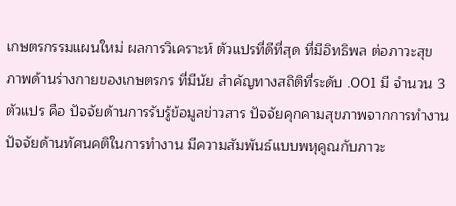เกษตรกรรมแผนใหม่ ผลการวิเคราะห์ ตัวแปรที่ดีที่สุด ที่มีอิทธิพล ต่อภาวะสุข ภาพด้านร่างกายของเกษตรกร ที่มีนัย สำคัญทางสถิติที่ระดับ .001 มี จำนวน 3 ตัวแปร คือ ปัจจัยด้านการรับรู้ข้อมูลข่าวสาร ปัจจัยคุกคามสุขภาพจากการทำงาน ปัจจัยด้านทัศนคติในการทํางาน มีความสัมพันธ์แบบพหุคูณกับภาวะ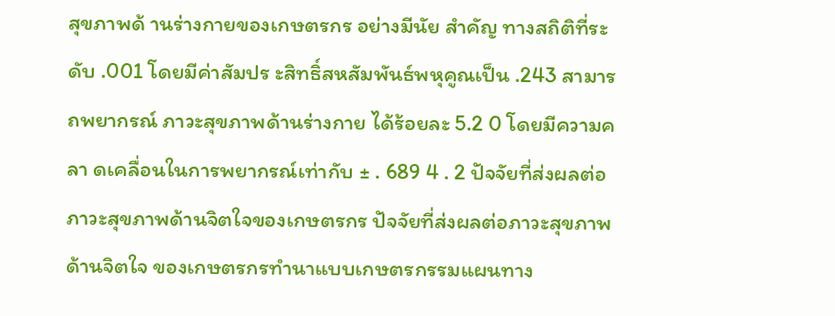สุขภาพด้ านร่างกายของเกษตรกร อย่างมีนัย สำคัญ ทางสถิติที่ระดับ .001 โดยมีค่าสัมปร ะสิทธิ์สหสัมพันธ์พหุคูณเป็น .243 สามารถพยากรณ์ ภาวะสุขภาพด้านร่างกาย ได้ร้อยละ 5.2 0 โดยมีความคลา ดเคลื่อนในการพยากรณ์เท่ากับ ± . 689 4 . 2 ปัจจัยที่ส่งผลต่อภาวะสุขภาพด้านจิตใจของเกษตรกร ปัจจัยที่ส่งผลต่อภาวะสุขภาพด้านจิตใจ ของเกษตรกรทำนาแบบเกษตรกรรมแผนทาง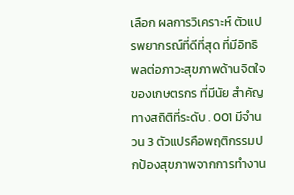เลือก ผลการวิเคราะห์ ตัวแปรพยากรณ์ที่ดีที่สุด ที่มีอิทธิพลต่อภาวะสุขภาพด้านจิตใจ ของเกษตรกร ที่มีนัย สำคัญทางสถิติที่ระดับ . 001 มีจำนวน 3 ตัวแปรคือพฤติกรรมปกป้องสุขภาพจากการทำงาน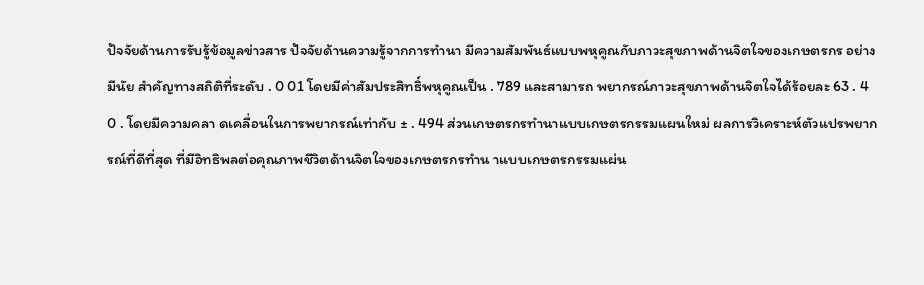ปัจจัยด้านการรับรู้ข้อมูลข่าวสาร ปัจจัยด้านความรู้จากการทำนา มีความสัมพันธ์แบบพหุคูณกับภาวะสุขภาพด้านจิตใจของเกษตรกร อย่างมีนัย สำคัญทางสถิติที่ระดับ . 0 01 โดยมีค่าสัมประสิทธิ์พหุคูณเป็น . 789 และสามารถ พยากรณ์ภาวะสุขภาพด้านจิตใจได้ร้อยละ 63 . 4 0 . โดยมีความคลา ดเคลื่อนในการพยากรณ์เท่ากับ ± . 494 ส่วนเกษตรกรทำนาแบบเกษตรกรรมแผนใหม่ ผลการวิเคราะห์ตัวแปรพยากรณ์ที่ดีที่สุด ที่มีอิทธิพลต่อคุณภาพชีวิตด้านจิตใจของเกษตรกรทำน าแบบเกษตรกรรมแผ่น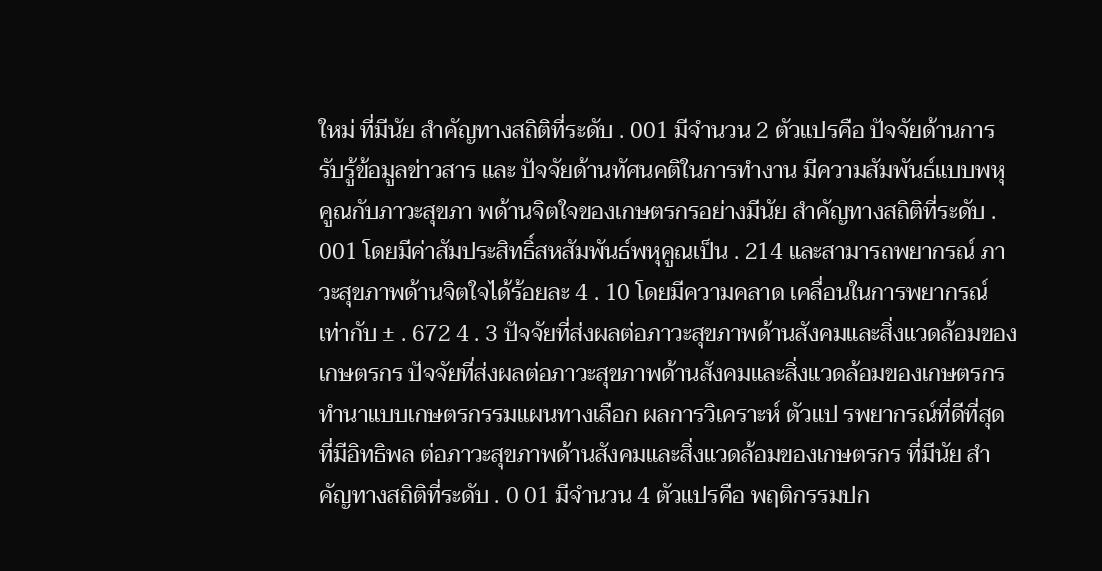ใหม่ ที่มีนัย สำคัญทางสถิติที่ระดับ . 001 มีจำนวน 2 ตัวแปรคือ ปัจจัยด้านการรับรู้ข้อมูลข่าวสาร และ ปัจจัยด้านทัศนคติในการทํางาน มีความสัมพันธ์แบบพหุคูณกับภาวะสุขภา พด้านจิตใจของเกษตรกรอย่างมีนัย สำคัญทางสถิติที่ระดับ . 001 โดยมีค่าสัมประสิทธิ์สหสัมพันธ์พหุคูณเป็น . 214 และสามารถพยากรณ์ ภาวะสุขภาพด้านจิตใจได้ร้อยละ 4 . 10 โดยมีความคลาด เคลื่อนในการพยากรณ์เท่ากับ ± . 672 4 . 3 ปัจจัยที่ส่งผลต่อภาวะสุขภาพด้านสังคมและสิ่งแวดล้อมของเกษตรกร ปัจจัยที่ส่งผลต่อภาวะสุขภาพด้านสังคมและสิ่งแวดล้อมของเกษตรกรทำนาแบบเกษตรกรรมแผนทางเลือก ผลการวิเคราะห์ ตัวแป รพยากรณ์ที่ดีที่สุดที่มีอิทธิพล ต่อภาวะสุขภาพด้านสังคมและสิ่งแวดล้อมของเกษตรกร ที่มีนัย สำคัญทางสถิติที่ระดับ . 0 01 มีจำนวน 4 ตัวแปรคือ พฤติกรรมปก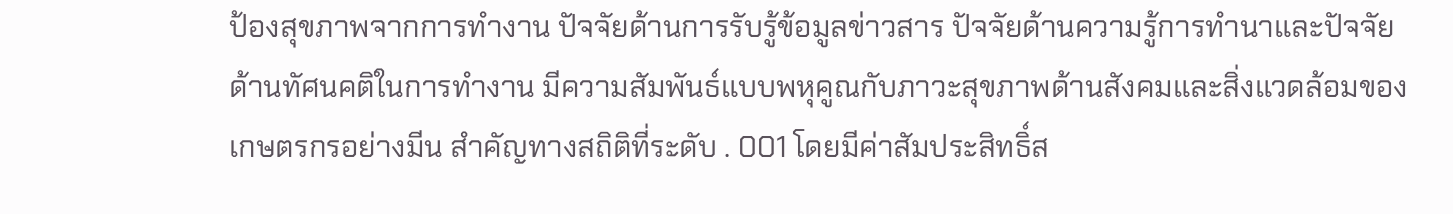ป้องสุขภาพจากการทำงาน ปัจจัยด้านการรับรู้ข้อมูลข่าวสาร ปัจจัยด้านความรู้การทำนาและปัจจัยด้านทัศนคติในการทํางาน มีความสัมพันธ์แบบพหุคูณกับภาวะสุขภาพด้านสังคมและสิ่งแวดล้อมของเกษตรกรอย่างมีน สำคัญทางสถิติที่ระดับ . 001 โดยมีค่าสัมประสิทธิ์ส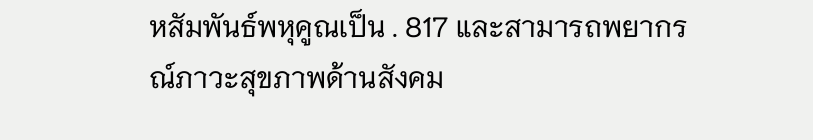หสัมพันธ์พหุคูณเป็น . 817 และสามารถพยากรณ์ภาวะสุขภาพด้านสังคม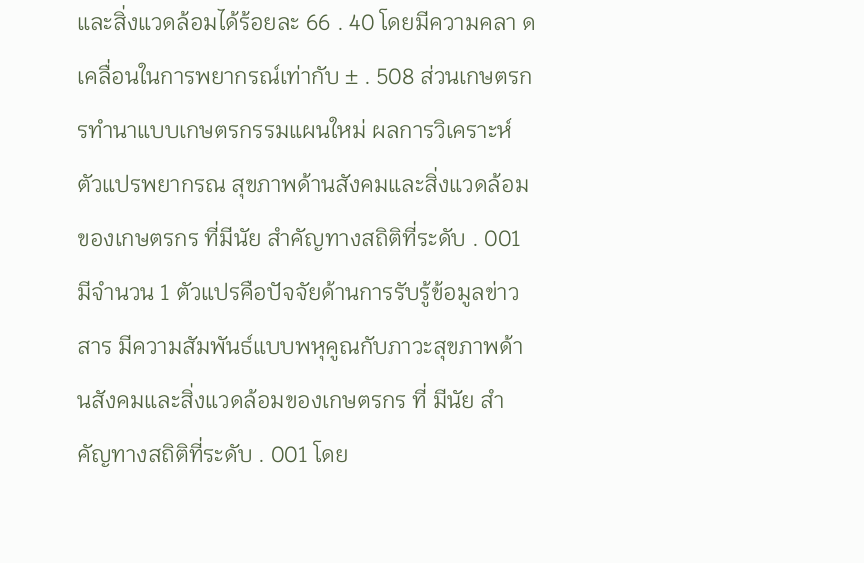และสิ่งแวดล้อมได้ร้อยละ 66 . 40 โดยมีความคลา ดเคลื่อนในการพยากรณ์เท่ากับ ± . 508 ส่วนเกษตรกรทำนาแบบเกษตรกรรมแผนใหม่ ผลการวิเคราะห์ตัวแปรพยากรณ สุขภาพด้านสังคมและสิ่งแวดล้อมของเกษตรกร ที่มีนัย สำคัญทางสถิติที่ระดับ . 001 มีจำนวน 1 ตัวแปรคือปัจจัยด้านการรับรู้ข้อมูลข่าวสาร มีความสัมพันธ์แบบพหุคูณกับภาวะสุขภาพด้านสังคมและสิ่งแวดล้อมของเกษตรกร ที่ มีนัย สำคัญทางสถิติที่ระดับ . 001 โดย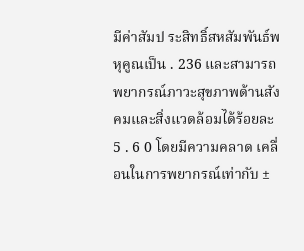มีค่าสัมป ระสิทธิ์สหสัมพันธ์พหุคูณเป็น . 236 และสามารถพยากรณ์ภาวะสุขภาพด้านสังคมและสิ่งแวดล้อมได้ร้อยละ 5 . 6 0 โดยมีความคลาด เคลื่อนในการพยากรณ์เท่ากับ ±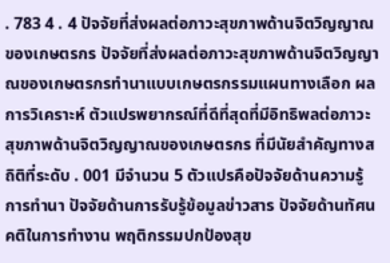. 783 4 . 4 ปัจจัยที่ส่งผลต่อภาวะสุขภาพด้านจิตวิญญาณของเกษตรกร ปัจจัยที่ส่งผลต่อภาวะสุขภาพด้านจิตวิญญาณของเกษตรกรทำนาแบบเกษตรกรรมแผนทางเลือก ผลการวิเคราะห์ ตัวแปรพยากรณ์ที่ดีที่สุดที่มีอิทธิพลต่อภาวะสุขภาพด้านจิตวิญญาณของเกษตรกร ที่มีนัยสำคัญทางสถิติที่ระดับ . 001 มีจำนวน 5 ตัวแปรคือปัจจัยด้านความรู้การทำนา ปัจจัยด้านการรับรู้ข้อมูลข่าวสาร ปัจจัยด้านทัศนคติในการทำงาน พฤติกรรมปกป้องสุข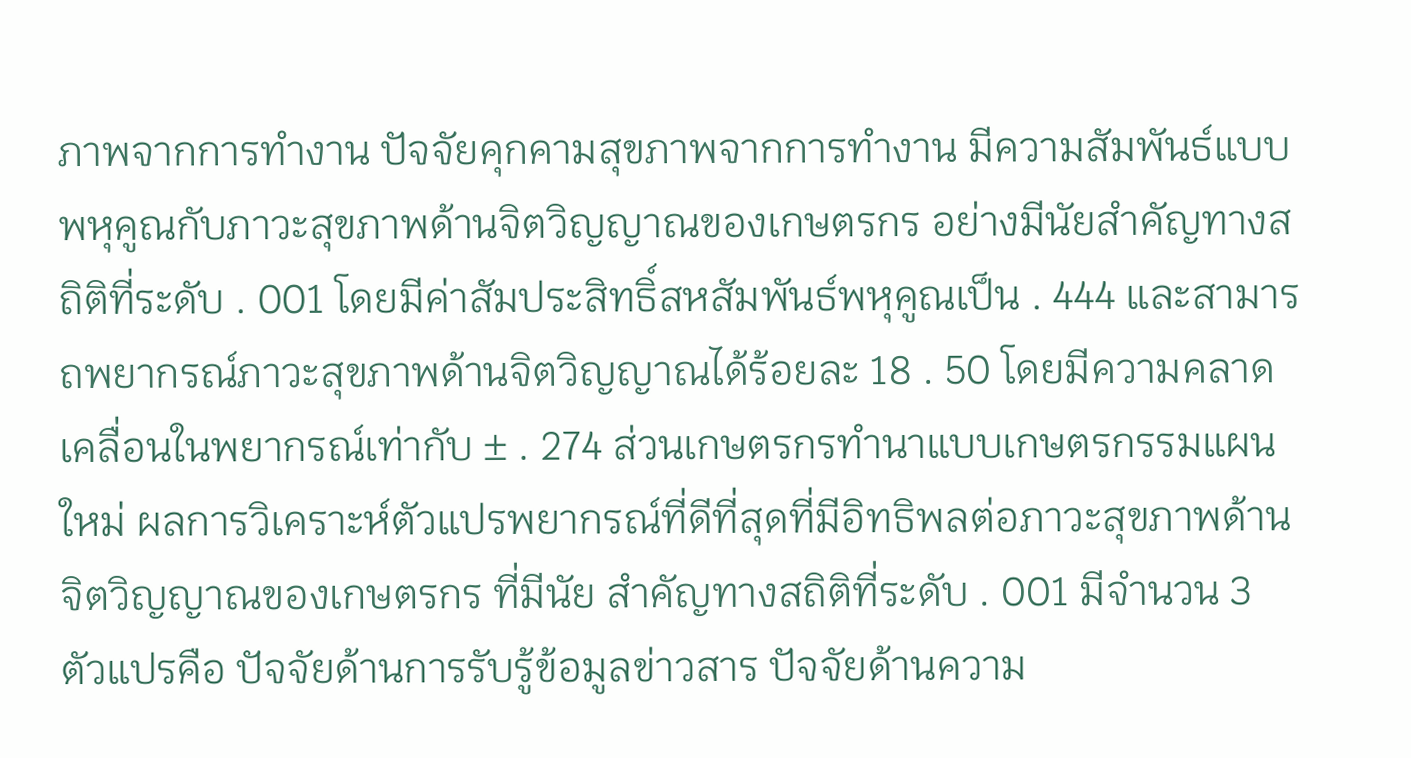ภาพจากการทำงาน ปัจจัยคุกคามสุขภาพจากการทำงาน มีความสัมพันธ์แบบพหุคูณกับภาวะสุขภาพด้านจิตวิญญาณของเกษตรกร อย่างมีนัยสำคัญทางสถิติที่ระดับ . 001 โดยมีค่าสัมประสิทธิ์สหสัมพันธ์พหุคูณเป็น . 444 และสามารถพยากรณ์ภาวะสุขภาพด้านจิตวิญญาณได้ร้อยละ 18 . 50 โดยมีความคลาดเคลื่อนในพยากรณ์เท่ากับ ± . 274 ส่วนเกษตรกรทำนาแบบเกษตรกรรมแผนใหม่ ผลการวิเคราะห์ตัวแปรพยากรณ์ที่ดีที่สุดที่มีอิทธิพลต่อภาวะสุขภาพด้านจิตวิญญาณของเกษตรกร ที่มีนัย สำคัญทางสถิติที่ระดับ . 001 มีจำนวน 3 ตัวแปรคือ ปัจจัยด้านการรับรู้ข้อมูลข่าวสาร ปัจจัยด้านความ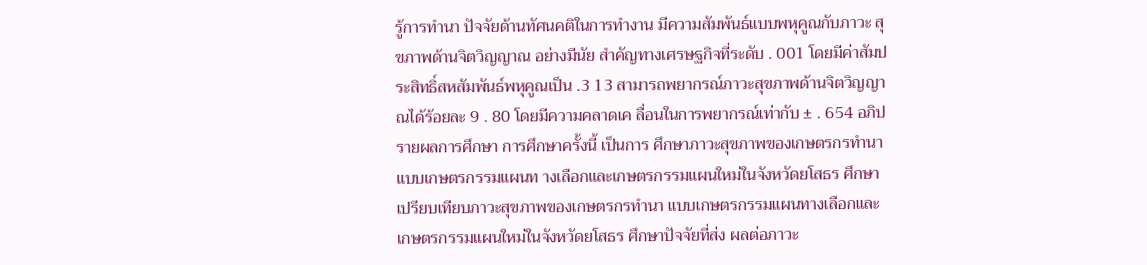รู้การทำนา ปัจจัยด้านทัศนคติในการทำงาน มีความสัมพันธ์แบบพหุคูณกับภาวะ สุขภาพด้านจิตวิญญาณ อย่างมีนัย สำคัญทางเศรษฐกิจที่ระดับ . 001 โดยมีค่าสัมป ระสิทธิ์สหสัมพันธ์พหุคูณเป็น .3 13 สามารถพยากรณ์ภาวะสุขภาพด้านจิตวิญญาณได้ร้อยละ 9 . 80 โดยมีความคลาดเค ลื่อนในการพยากรณ์เท่ากับ ± . 654 อภิปรายผลการศึกษา การศึกษาครั้งนี้ เป็นการ ศึกษาภาวะสุขภาพของเกษตรกรทำนาแบบเกษตรกรรมแผนท างเลือกและเกษตรกรรมแผนใหม่ในจังหวัดยโสธร ศึกษาเปรียบเทียบภาวะสุขภาพของเกษตรกรทำนา แบบเกษตรกรรมแผนทางเลือกและเกษตรกรรมแผนใหม่ในจังหวัดยโสธร ศึกษาปัจจัยที่ส่ง ผลต่อภาวะ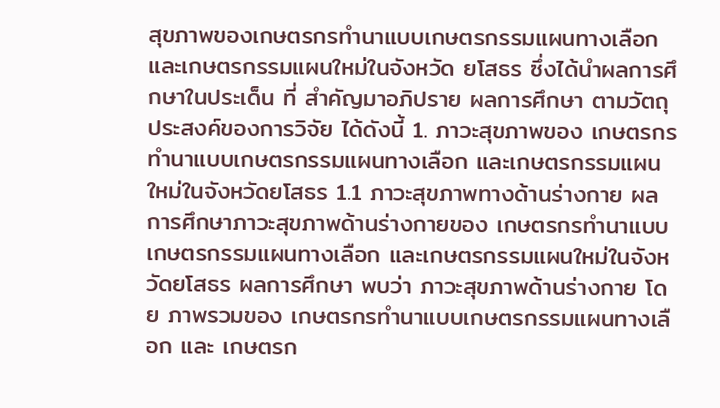สุขภาพของเกษตรกรทำนาแบบเกษตรกรรมแผนทางเลือกและเกษตรกรรมแผนใหม่ในจังหวัด ยโสธร ซึ่งได้นำผลการศึกษาในประเด็น ที่ สำคัญมาอภิปราย ผลการศึกษา ตามวัตถุประสงค์ของการวิจัย ได้ดังนี้ 1. ภาวะสุขภาพของ เกษตรกรทำนาแบบเกษตรกรรมแผนทางเลือก และเกษตรกรรมแผนใหม่ในจังหวัดยโสธร 1.1 ภาวะสุขภาพทางด้านร่างกาย ผลการศึกษาภาวะสุขภาพด้านร่างกายของ เกษตรกรทำนาแบบเกษตรกรรมแผนทางเลือก และเกษตรกรรมแผนใหม่ในจังหวัดยโสธร ผลการศึกษา พบว่า ภาวะสุขภาพด้านร่างกาย โดย ภาพรวมของ เกษตรกรทำนาแบบเกษตรกรรมแผนทางเลือก และ เกษตรก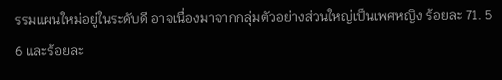รรมแผนใหม่อยู่ในระดับดี อาจเนื่องมาจากกลุ่มตัวอย่างส่วนใหญ่เป็นเพศหญิง ร้อยละ 71. 5 6 และร้อยละ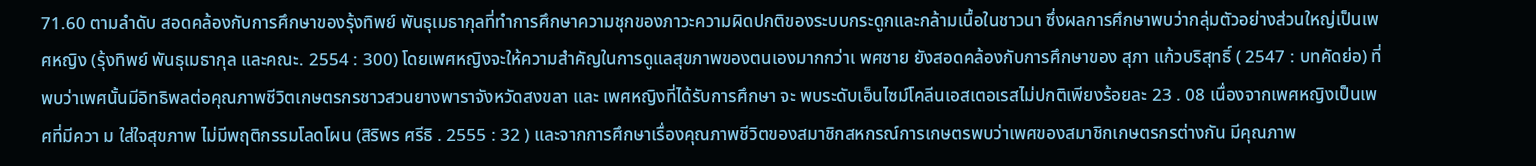71.60 ตามลำดับ สอดคล้องกับการศึกษาของรุ้งทิพย์ พันธุเมธากุลที่ทำการศึกษาความชุกของภาวะความผิดปกติของระบบกระดูกและกล้ามเนื้อในชาวนา ซึ่งผลการศึกษาพบว่ากลุ่มตัวอย่างส่วนใหญ่เป็นเพศหญิง (รุ้งทิพย์ พันธุเมธากุล และคณะ. 2554 : 300) โดยเพศหญิงจะให้ความสำคัญในการดูแลสุขภาพของตนเองมากกว่าเ พศชาย ยังสอดคล้องกับการศึกษาของ สุภา แก้วบริสุทธิ์ ( 2547 : บทคัดย่อ) ที่พบว่าเพศนั้นมีอิทธิพลต่อคุณภาพชีวิตเกษตรกรชาวสวนยางพาราจังหวัดสงขลา และ เพศหญิงที่ได้รับการศึกษา จะ พบระดับเอ็นไซม์โคลีนเอสเตอเรสไม่ปกติเพียงร้อยละ 23 . 08 เนื่องจากเพศหญิงเป็นเพศที่มีควา ม ใส่ใจสุขภาพ ไม่มีพฤติกรรมโลดโผน (สิริพร ศรีธิ . 2555 : 32 ) และจากการศึกษาเรื่องคุณภาพชีวิตของสมาชิกสหกรณ์การเกษตรพบว่าเพศของสมาชิกเกษตรกรต่างกัน มีคุณภาพ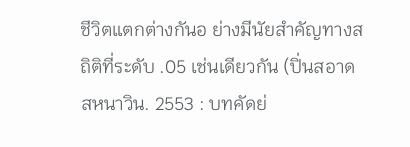ชีวิตแตกต่างกันอ ย่างมีนัยสำคัญทางสถิติที่ระดับ .05 เช่นเดียวกัน (ปิ่นสอาด สหนาวิน. 2553 : บทคัดย่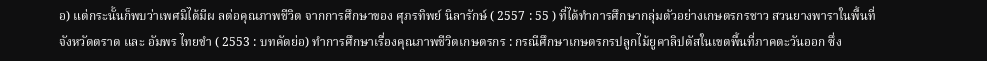อ) แต่กระนั้นก็พบว่าเพศมิได้มีผ ลต่อคุณภาพชีวิต จากการศึกษาของ ศุภรทิพย์ นิลารักษ์ ( 2557 : 55 ) ที่ได้ทำการศึกษากลุ่มตัวอย่างเกษตรกรชาว สวนยางพาราในพื้นที่จังหวัดตราด และ อัมพร ไทยขำ ( 2553 : บทคัดย่อ) ทำการศึกษาเรื่องคุณภาพชีวิตเกษตรกร : กรณีศึกษาเกษตรกรปลูกไม้ยูคาลิปตัสในเขตพื้นที่ภาคตะวันออก ซึ่ง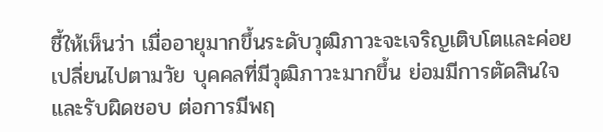ชี้ให้เห็นว่า เมื่ออายุมากขึ้นระดับวุฒิภาวะจะเจริญเติบโตและค่อยเปลี่ยนไปตามวัย บุคคลที่มีวุฒิภาวะมากขึ้น ย่อมมีการตัดสินใจและรับผิดชอบ ต่อการมีพฤ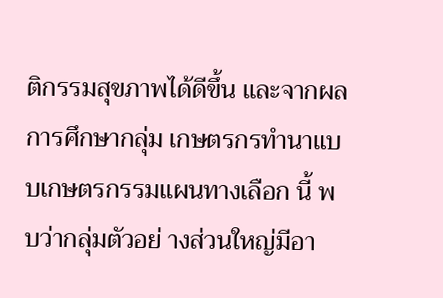ติกรรมสุขภาพได้ดีขึ้น และจากผลการศึกษากลุ่ม เกษตรกรทำนาแบบเกษตรกรรมแผนทางเลือก นี้ พบว่ากลุ่มตัวอย่ างส่วนใหญ่มีอา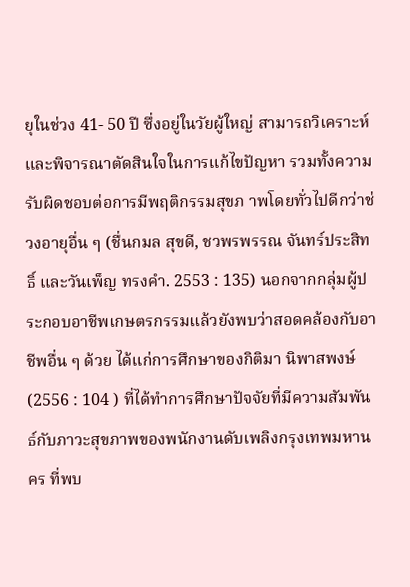ยุในช่วง 41- 50 ปี ซึ่งอยู่ในวัยผู้ใหญ่ สามารถวิเคราะห์และพิจารณาตัดสินใจในการแก้ไขปัญหา รวมทั้งความรับผิดชอบต่อการมีพฤติกรรมสุขภ าพโดยทั่วไปดีกว่าช่วงอายุอื่น ๆ (ชื่นกมล สุขดี, ชวพรพรรณ จันทร์ประสิทธิ์ และวันเพ็ญ ทรงคำ. 2553 : 135) นอกจากกลุ่มผู้ประกอบอาชีพเกษตรกรรมแล้วยังพบว่าสอดคล้องกับอาชีพอื่น ๆ ด้วย ได้แก่การศึกษาของกิติมา นิพาสพงษ์ (2556 : 104 ) ที่ได้ทำการศึกษาปัจจัยที่มีความสัมพันธ์กับภาวะสุขภาพของพนักงานดับเพลิงกรุงเทพมหานคร ที่พบ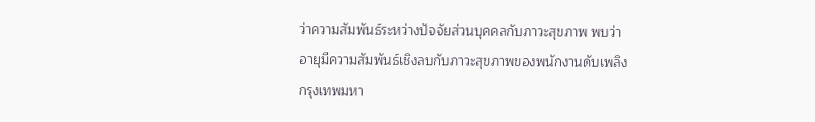ว่าความสัมพันธ์ระหว่างปัจจัยส่วนบุคคลกับภาวะสุขภาพ พบว่าอายุมีความสัมพันธ์เชิงลบกับภาวะสุขภาพของพนักงานดับเพลิงกรุงเทพมหา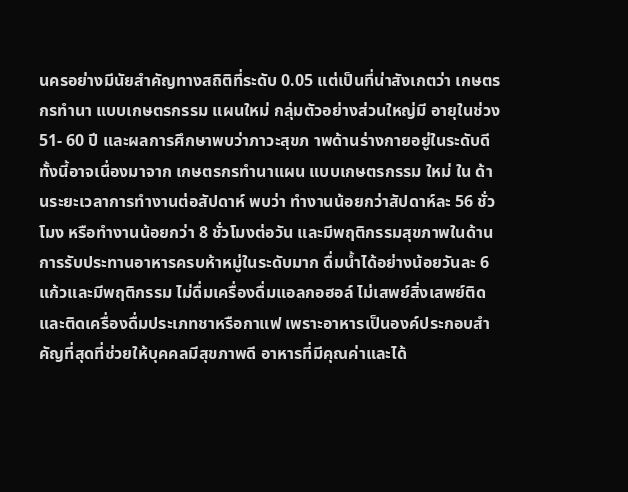นครอย่างมีนัยสำคัญทางสถิติที่ระดับ 0.05 แต่เป็นที่น่าสังเกตว่า เกษตรกรทำนา แบบเกษตรกรรม แผนใหม่ กลุ่มตัวอย่างส่วนใหญ่มี อายุในช่วง 51- 60 ปี และผลการศึกษาพบว่าภาวะสุขภ าพด้านร่างกายอยู่ในระดับดี ทั้งนี้อาจเนื่องมาจาก เกษตรกรทำนาแผน แบบเกษตรกรรม ใหม่ ใน ด้านระยะเวลาการทำงานต่อสัปดาห์ พบว่า ทำงานน้อยกว่าสัปดาห์ละ 56 ชั่วโมง หรือทำงานน้อยกว่า 8 ชั่วโมงต่อวัน และมีพฤติกรรมสุขภาพในด้านการรับประทานอาหารครบห้าหมู่ในระดับมาก ดื่มน้ำได้อย่างน้อยวันละ 6 แก้วและมีพฤติกรรม ไม่ดื่มเครื่องดื่มแอลกอฮอล์ ไม่เสพย์สิ่งเสพย์ติดและติดเครื่องดื่มประเภทชาหรือกาแฟ เพราะอาหารเป็นองค์ประกอบสำคัญที่สุดที่ช่วยให้บุคคลมีสุขภาพดี อาหารที่มีคุณค่าและได้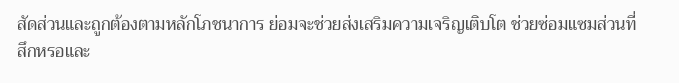สัดส่วนและถูกต้องตามหลักโภชนาการ ย่อมจะช่วยส่งเสริมความเจริญเติบโต ช่วยซ่อมแซมส่วนที่สึกหรอและ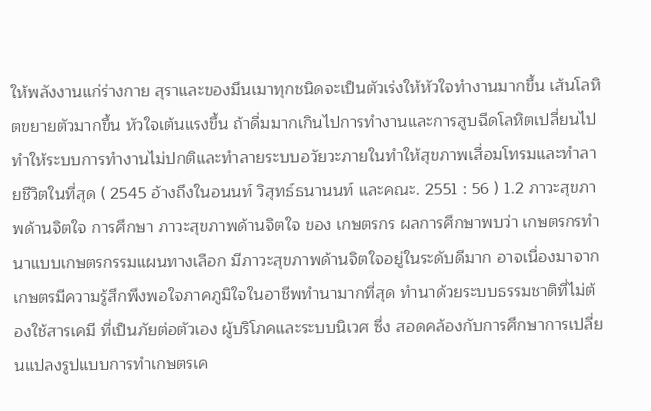ให้พลังงานแก่ร่างกาย สุราและของมึนเมาทุกชนิดจะเป็นตัวเร่งให้หัวใจทำงานมากขึ้น เส้นโลหิตขยายตัวมากขึ้น หัวใจเต้นแรงขึ้น ถ้าดื่มมากเกินไปการทำงานและการสูบฉีดโลหิตเปลี่ยนไป ทำให้ระบบการทำงานไม่ปกติและทำลายระบบอวัยวะภายในทำให้สุขภาพเสื่อมโทรมและทำลายชีวิตในที่สุด ( 2545 อ้างถึงในอนนท์ วิสุทธ์ธนานนท์ และคณะ. 2551 : 56 ) 1.2 ภาวะสุขภาพด้านจิตใจ การศึกษา ภาวะสุขภาพด้านจิตใจ ของ เกษตรกร ผลการศึกษาพบว่า เกษตรกรทำนาแบบเกษตรกรรมแผนทางเลือก มีภาวะสุขภาพด้านจิตใจอยู่ในระดับดีมาก อาจเนื่องมาจากเกษตรมีความรู้สึกพึงพอใจภาคภูมิใจในอาชีพทำนามากที่สุด ทำนาด้วยระบบธรรมชาติที่ไม่ต้องใช้สารเคมี ที่เป็นภัยต่อตัวเอง ผู้บริโภคและระบบนิเวศ ซึ่ง สอดคล้องกับการศึกษาการเปลี่ยนแปลงรูปแบบการทำเกษตรเค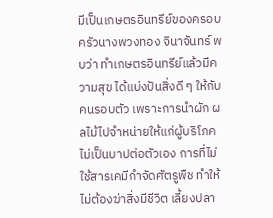มีเป็นเกษตรอินทรีย์ของครอบครัวนางพวงทอง จินาจันทร์ พบว่า ทำเกษตรอินทรีย์แล้วมีความสุข ได้แบ่งปันสิ่งดี ๆ ให้กับคนรอบตัว เพราะการนำผัก ผลไม้ไปจำหน่ายให้แก่ผู้บริโภคไม่เป็นบาปต่อตัวเอง การที่ไม่ใช้สารเคมีกำจัดศัตรูพืช ทำให้ไม่ต้องฆ่าสิ่งมีชีวิต เลี้ยงปลา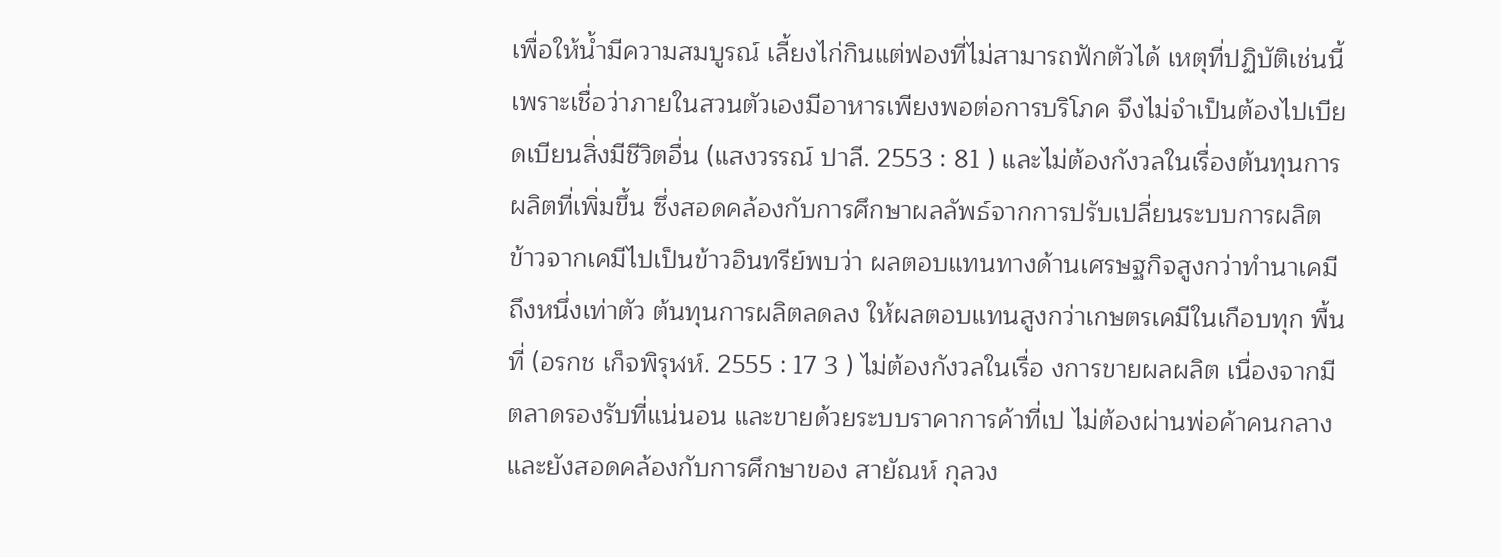เพื่อให้น้ำมีความสมบูรณ์ เลี้ยงไก่กินแต่ฟองที่ไม่สามารถฟักตัวได้ เหตุที่ปฏิบัติเช่นนี้เพราะเชื่อว่าภายในสวนตัวเองมีอาหารเพียงพอต่อการบริโภค จึงไม่จำเป็นต้องไปเบียดเบียนสิ่งมีชีวิตอื่น (แสงวรรณ์ ปาลี. 2553 : 81 ) และไม่ต้องกังวลในเรื่องต้นทุนการผลิตที่เพิ่มขึ้น ซึ่งสอดคล้องกับการศึกษาผลลัพธ์จากการปรับเปลี่ยนระบบการผลิตข้าวจากเคมีไปเป็นข้าวอินทรีย์พบว่า ผลตอบแทนทางด้านเศรษฐกิจสูงกว่าทำนาเคมีถึงหนึ่งเท่าตัว ต้นทุนการผลิตลดลง ให้ผลตอบแทนสูงกว่าเกษตรเคมีในเกือบทุก พื้นที่ (อรกช เก็จพิรุฬห์. 2555 : 17 3 ) ไม่ต้องกังวลในเรื่อ งการขายผลผลิต เนื่องจากมีตลาดรองรับที่แน่นอน และขายด้วยระบบราคาการค้าที่เป ไม่ต้องผ่านพ่อค้าคนกลาง และยังสอดคล้องกับการศึกษาของ สายัณห์ กุลวง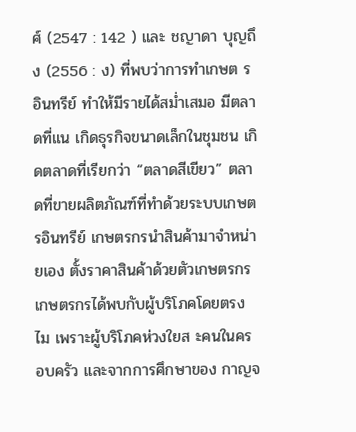ศ์ (2547 : 142 ) และ ชญาดา บุญถึง (2556 : ง) ที่พบว่าการทำเกษต รอินทรีย์ ทำให้มีรายได้สม่ำเสมอ มีตลาดที่แน เกิดธุรกิจขนาดเล็กในชุมชน เกิดตลาดที่เรียกว่า “ตลาดสีเขียว” ตลาดที่ขายผลิตภัณฑ์ที่ทำด้วยระบบเกษตรอินทรีย์ เกษตรกรนำสินค้ามาจำหน่ายเอง ตั้งราคาสินค้าด้วยตัวเกษตรกร เกษตรกรได้พบกับผู้บริโภคโดยตรง ไม เพราะผู้บริโภคห่วงใยส ะคนในครอบครัว และจากการศึกษาของ กาญจ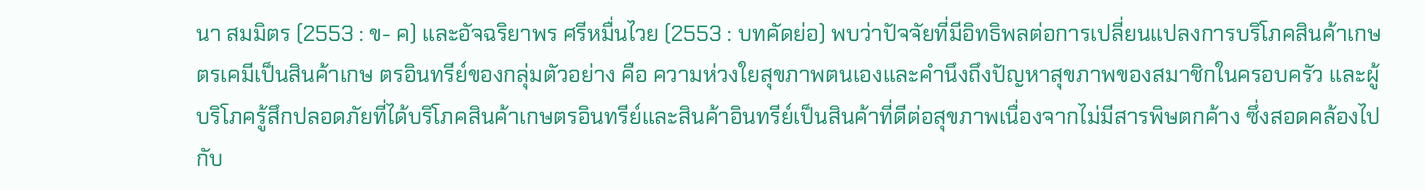นา สมมิตร (2553 : ข- ค) และอัจฉริยาพร ศรีหมื่นไวย (2553 : บทคัดย่อ) พบว่าปัจจัยที่มีอิทธิพลต่อการเปลี่ยนแปลงการบริโภคสินค้าเกษตรเคมีเป็นสินค้าเกษ ตรอินทรีย์ของกลุ่มตัวอย่าง คือ ความห่วงใยสุขภาพตนเองและคำนึงถึงปัญหาสุขภาพของสมาชิกในครอบครัว และผู้บริโภครู้สึกปลอดภัยที่ได้บริโภคสินค้าเกษตรอินทรีย์และสินค้าอินทรีย์เป็นสินค้าที่ดีต่อสุขภาพเนื่องจากไม่มีสารพิษตกค้าง ซึ่งสอดคล้องไปกับ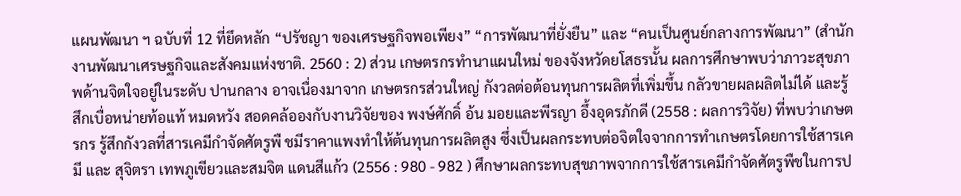แผนพัฒนา ฯ ฉบับที่ 12 ที่ยึดหลัก “ปรัชญา ของเศรษฐกิจพอเพียง” “การพัฒนาที่ยั่งยืน” และ “คนเป็นศูนย์กลางการพัฒนา” (สำนักงานพัฒนาเศรษฐกิจและสังคมแห่งชาติ. 2560 : 2) ส่วน เกษตรกรทำนาแผนใหม่ ของจังหวัดยโสธรนั้น ผลการศึกษาพบว่าภาวะสุขภาพด้านจิตใจอยู่ในระดับ ปานกลาง อาจเนื่องมาจาก เกษตรกรส่วนใหญ่ กังวลต่อต้อนทุนการผลิตที่เพิ่มขึ้น กลัวขายผลผลิตไม่ได้ และรู้สึกเบื่อหน่ายท้อแท้ หมดหวัง สอดคล้อองกับงานวิจัยของ พงษ์ศักดิ์ อ้น มอยและพีรญา อึ้งอุดรภักดี (2558 : ผลการวิจัย) ที่พบว่าเกษตรกร รู้สึกกังวลที่สารเคมีกำจัดศัตรูพื ชมีราคาแพงทำให้ต้นทุนการผลิตสูง ซึ่งเป็นผลกระทบต่อจิตใจจากการทำเกษตรโดยการใช้สารเคมี และ สุจิตรา เทพภูเขียวและสมจิต แดนสีแก้ว (2556 : 980 - 982 ) ศึกษาผลกระทบสุขภาพจากการใช้สารเคมีกำจัดศัตรูพืชในการป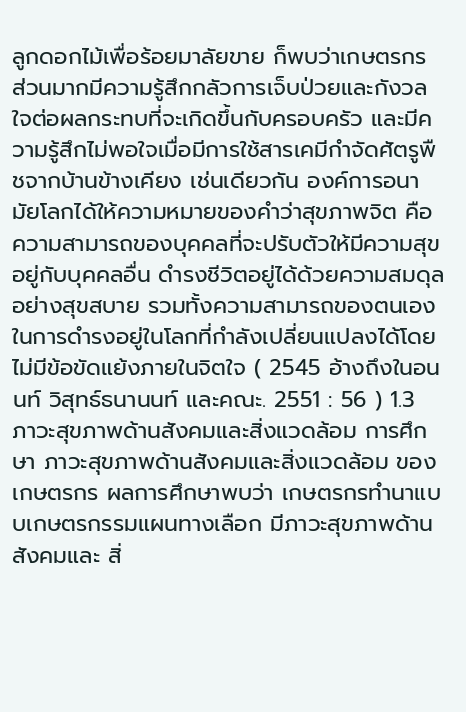ลูกดอกไม้เพื่อร้อยมาลัยขาย ก็พบว่าเกษตรกร ส่วนมากมีความรู้สึกกลัวการเจ็บป่วยและกังวลใจต่อผลกระทบที่จะเกิดขึ้นกับครอบครัว และมีความรู้สึกไม่พอใจเมื่อมีการใช้สารเคมีกำจัดศัตรูพืชจากบ้านข้างเคียง เช่นเดียวกัน องค์การอนามัยโลกได้ให้ความหมายของคำว่าสุขภาพจิต คือ ความสามารถของบุคคลที่จะปรับตัวให้มีความสุข อยู่กับบุคคลอื่น ดำรงชีวิตอยู่ได้ด้วยความสมดุลอย่างสุขสบาย รวมทั้งความสามารถของตนเองในการดำรงอยู่ในโลกที่กำลังเปลี่ยนแปลงได้โดยไม่มีข้อขัดแย้งภายในจิตใจ ( 2545 อ้างถึงในอนนท์ วิสุทธ์ธนานนท์ และคณะ. 2551 : 56 ) 1.3 ภาวะสุขภาพด้านสังคมและสิ่งแวดล้อม การศึกษา ภาวะสุขภาพด้านสังคมและสิ่งแวดล้อม ของเกษตรกร ผลการศึกษาพบว่า เกษตรกรทำนาแบบเกษตรกรรมแผนทางเลือก มีภาวะสุขภาพด้านสังคมและ สิ่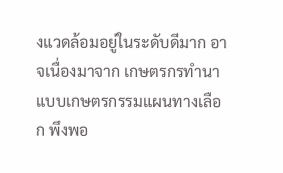งแวดล้อมอยู่ในระดับดีมาก อาจเนื่องมาจาก เกษตรกรทำนาแบบเกษตรกรรมแผนทางเลือก พึงพอ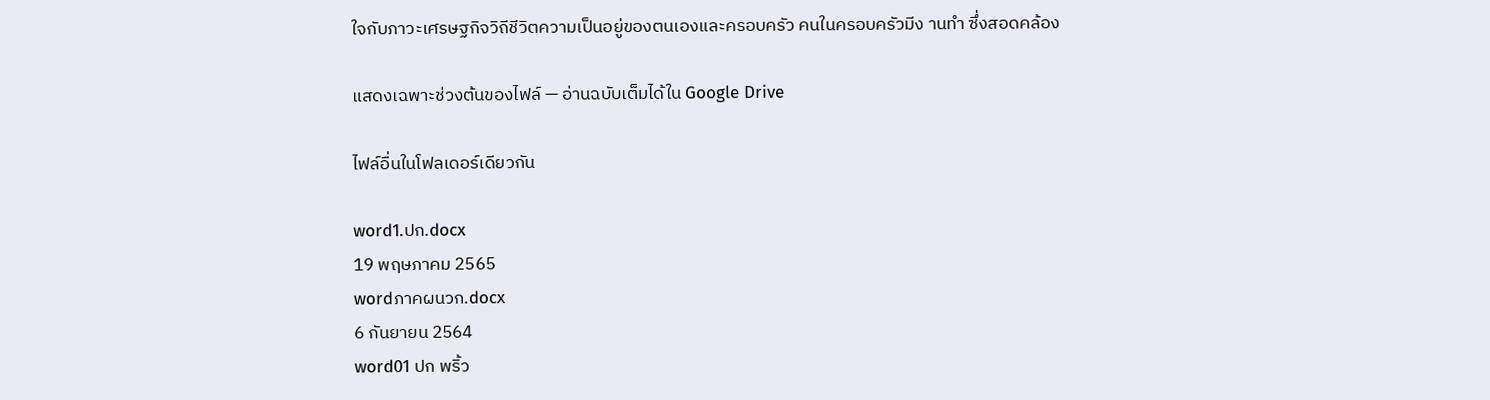ใจกับภาวะเศรษฐกิจวิถีชีวิตความเป็นอยู่ของตนเองและครอบครัว คนในครอบครัวมีง านทำ ซึ่งสอดคล้อง

แสดงเฉพาะช่วงต้นของไฟล์ — อ่านฉบับเต็มได้ใน Google Drive

ไฟล์อื่นในโฟลเดอร์เดียวกัน

word1.ปก.docx
19 พฤษภาคม 2565
wordภาคผนวก.docx
6 กันยายน 2564
word01 ปก พริ้ว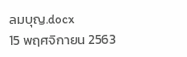ลมบุญ.docx
15 พฤศจิกายน 2563